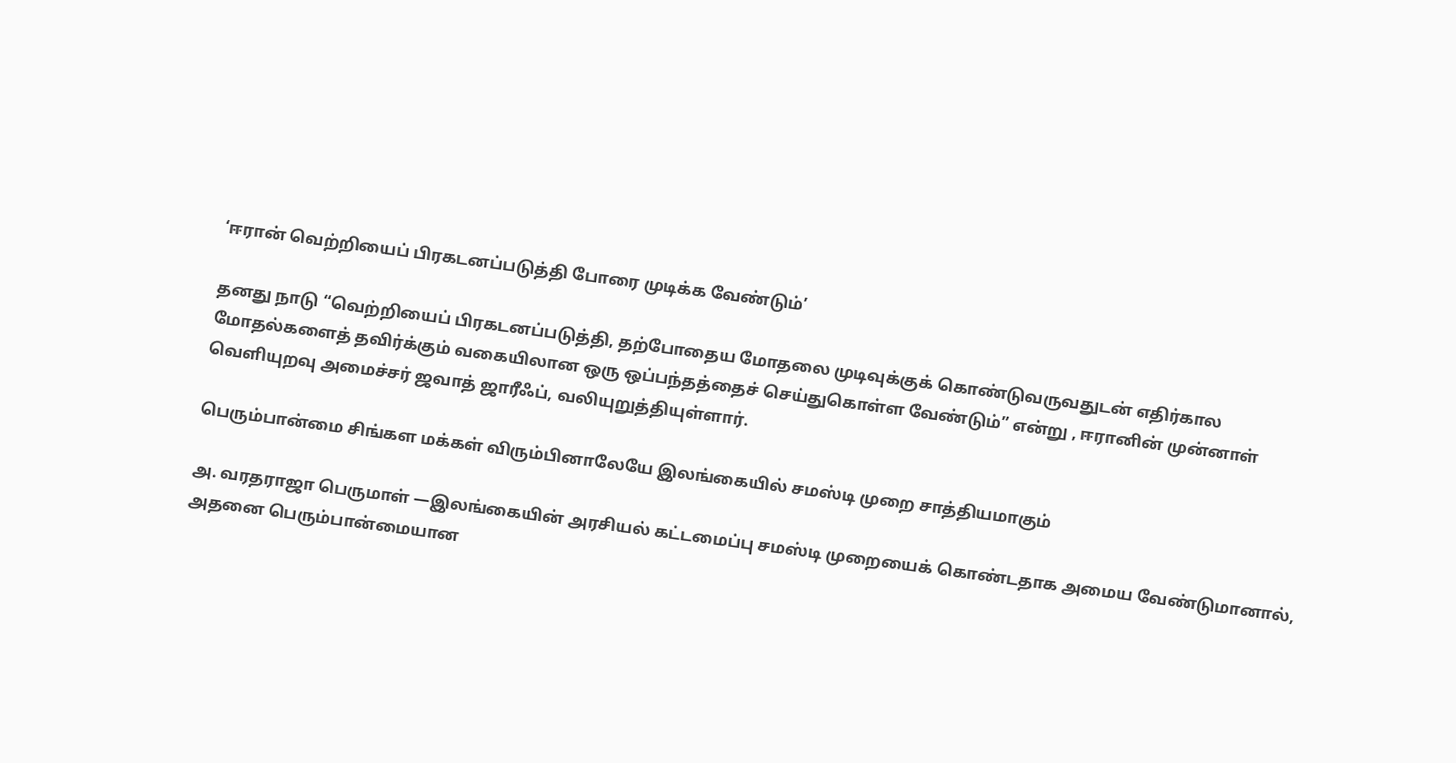‘ஈரான் வெற்றியைப் பிரகடனப்படுத்தி போரை முடிக்க வேண்டும்’

தனது நாடு “வெற்றியைப் பிரகடனப்படுத்தி, தற்போதைய மோதலை முடிவுக்குக் கொண்டுவருவதுடன் எதிர்கால மோதல்களைத் தவிர்க்கும் வகையிலான ஒரு ஒப்பந்தத்தைச் செய்துகொள்ள வேண்டும்” என்று , ஈரானின் முன்னாள் வெளியுறவு அமைச்சர் ஜவாத் ஜாரீஃப், வலியுறுத்தியுள்ளார்.

பெரும்பான்மை சிங்கள மக்கள் விரும்பினாலேயே இலங்கையில் சமஸ்டி முறை சாத்தியமாகும்

அ. வரதராஜா பெருமாள் —இலங்கையின் அரசியல் கட்டமைப்பு சமஸ்டி முறையைக் கொண்டதாக அமைய வேண்டுமானால், அதனை பெரும்பான்மையான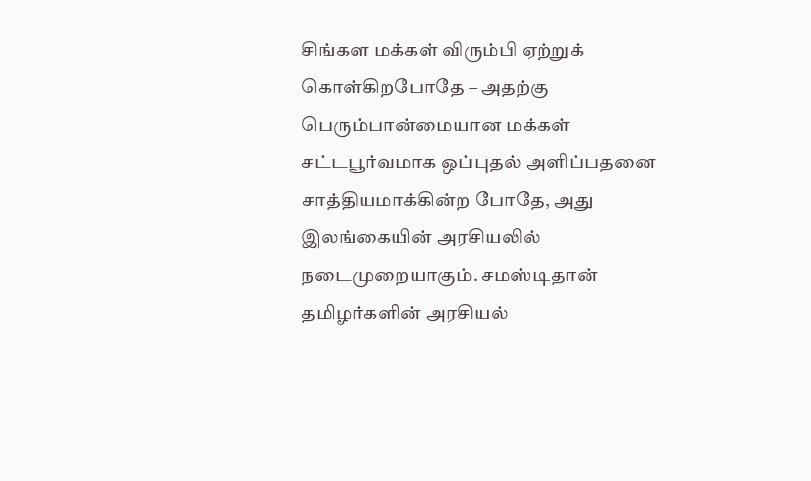சிங்கள மக்கள் விரும்பி ஏற்றுக் கொள்கிறபோதே – அதற்கு பெரும்பான்மையான மக்கள் சட்டபூர்வமாக ஒப்புதல் அளிப்பதனை சாத்தியமாக்கின்ற போதே, அது இலங்கையின் அரசியலில் நடைமுறையாகும். சமஸ்டிதான் தமிழர்களின் அரசியல்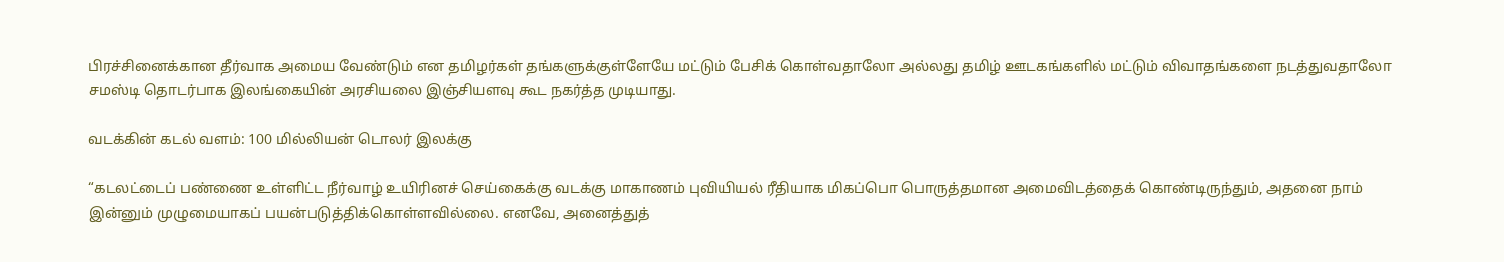பிரச்சினைக்கான தீர்வாக அமைய வேண்டும் என தமிழர்கள் தங்களுக்குள்ளேயே மட்டும் பேசிக் கொள்வதாலோ அல்லது தமிழ் ஊடகங்களில் மட்டும் விவாதங்களை நடத்துவதாலோ சமஸ்டி தொடர்பாக இலங்கையின் அரசியலை இஞ்சியளவு கூட நகர்த்த முடியாது.

வடக்கின் கடல் வளம்: 100 மில்லியன் டொலர் இலக்கு

“கடலட்டைப் பண்ணை உள்ளிட்ட நீர்வாழ் உயிரினச் செய்கைக்கு வடக்கு மாகாணம் புவியியல் ரீதியாக மிகப்பொ பொருத்தமான அமைவிடத்தைக் கொண்டிருந்தும், அதனை நாம் இன்னும் முழுமையாகப் பயன்படுத்திக்கொள்ளவில்லை. எனவே, அனைத்துத்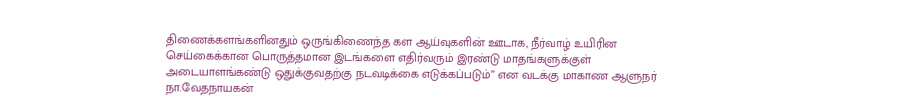திணைக்களங்களினதும் ஒருங்கிணைந்த கள ஆய்வுகளின் ஊடாக, நீர்வாழ் உயிரின செய்கைக்கான பொருத்தமான இடங்களை எதிர்வரும் இரண்டு மாதங்களுக்குள் அடையாளங்கண்டு ஒதுக்குவதற்கு நடவடிக்கை எடுக்கப்படும்” என வடக்கு மாகாண ஆளுநர் நா.வேதநாயகன்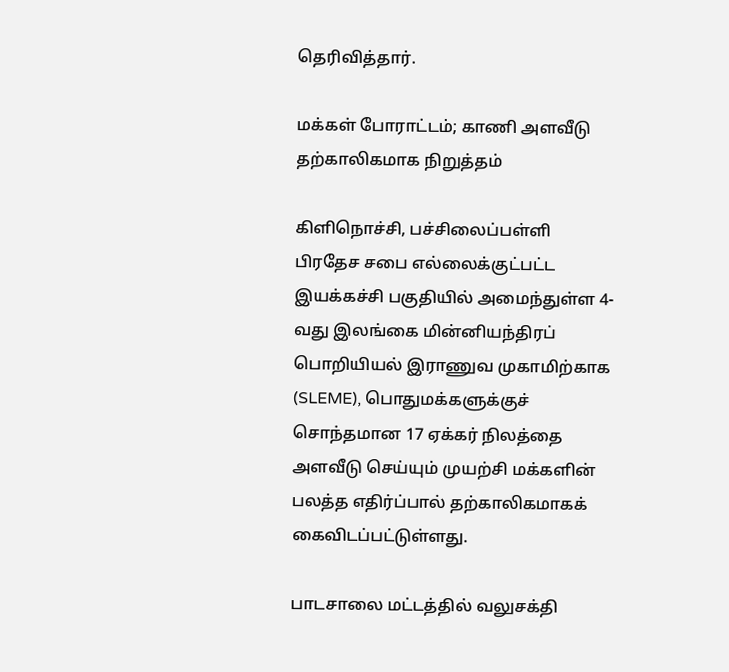தெரிவித்தார்.

மக்கள் போராட்டம்; காணி அளவீடு தற்காலிகமாக நிறுத்தம்

கிளிநொச்சி, பச்சிலைப்பள்ளி பிரதேச சபை எல்லைக்குட்பட்ட இயக்கச்சி பகுதியில் அமைந்துள்ள 4-வது இலங்கை மின்னியந்திரப் பொறியியல் இராணுவ முகாமிற்காக (SLEME), பொதுமக்களுக்குச் சொந்தமான 17 ஏக்கர் நிலத்தை அளவீடு செய்யும் முயற்சி மக்களின் பலத்த எதிர்ப்பால் தற்காலிகமாகக் கைவிடப்பட்டுள்ளது.

பாடசாலை மட்டத்தில் வலுசக்தி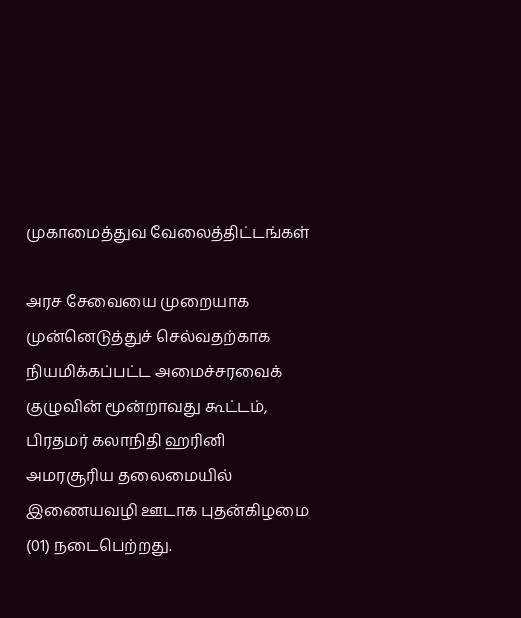முகாமைத்துவ வேலைத்திட்டங்கள்

அரச சேவையை முறையாக முன்னெடுத்துச் செல்வதற்காக நியமிக்கப்பட்ட அமைச்சரவைக் குழுவின் மூன்றாவது கூட்டம், பிரதமர் கலாநிதி ஹரினி அமரசூரிய தலைமையில் இணையவழி ஊடாக புதன்கிழமை (01) நடைபெற்றது.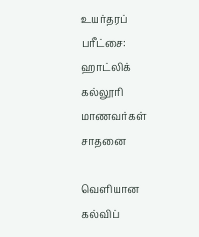உயர்தரப் பரீட்சை: ஹாட்லிக் கல்லூரி மாணவர்கள் சாதனை

வெளியான கல்விப்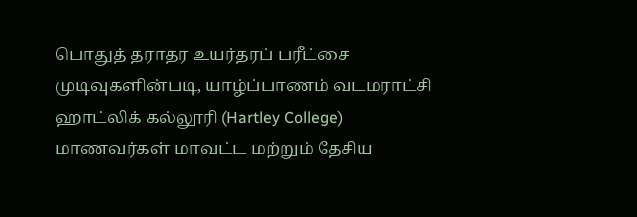பொதுத் தராதர உயர்தரப் பரீட்சை முடிவுகளின்படி, யாழ்ப்பாணம் வடமராட்சி ஹாட்லிக் கல்லூரி (Hartley College) மாணவர்கள் மாவட்ட மற்றும் தேசிய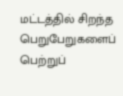மட்டத்தில் சிறந்த பெறுபேறுகளைப் பெற்றுப்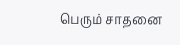பெரும் சாதனை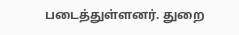படைத்துள்ளனர். துறை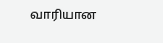வாரியான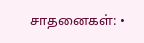சாதனைகள்: •